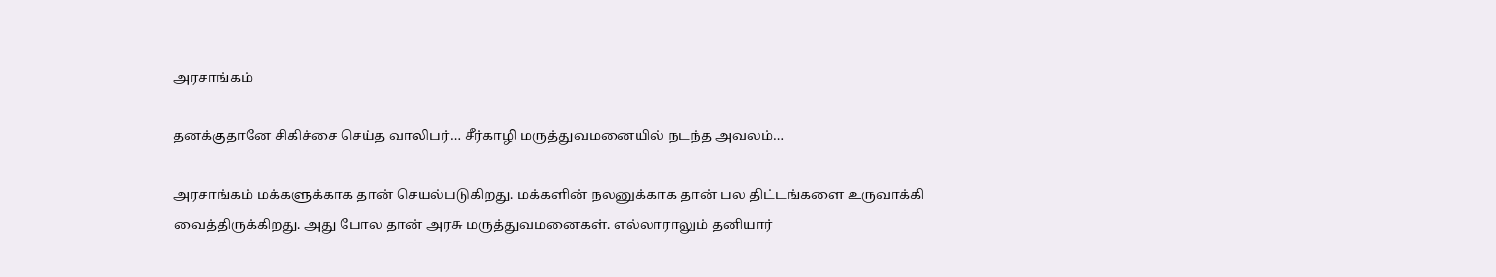அரசாங்கம்

தனக்குதானே சிகிச்சை செய்த வாலிபர்… சீர்காழி மருத்துவமனையில் நடந்த அவலம்…

அரசாங்கம் மக்களுக்காக தான் செயல்படுகிறது. மக்களின் நலனுக்காக தான் பல திட்டங்களை உருவாக்கி வைத்திருக்கிறது. அது போல தான் அரசு மருத்துவமனைகள். எல்லாராலும் தனியார்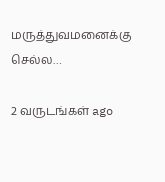மருத்துவமனைக்கு செல்ல…

2 வருடங்கள் ago